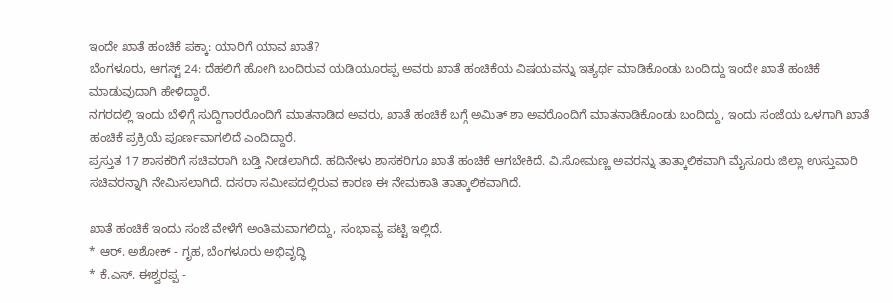ಇಂದೇ ಖಾತೆ ಹಂಚಿಕೆ ಪಕ್ಕಾ: ಯಾರಿಗೆ ಯಾವ ಖಾತೆ?
ಬೆಂಗಳೂರು, ಆಗಸ್ಟ್ 24: ದೆಹಲಿಗೆ ಹೋಗಿ ಬಂದಿರುವ ಯಡಿಯೂರಪ್ಪ ಅವರು ಖಾತೆ ಹಂಚಿಕೆಯ ವಿಷಯವನ್ನು ಇತ್ಯರ್ಥ ಮಾಡಿಕೊಂಡು ಬಂದಿದ್ದು ಇಂದೇ ಖಾತೆ ಹಂಚಿಕೆ ಮಾಡುವುದಾಗಿ ಹೇಳಿದ್ದಾರೆ.
ನಗರದಲ್ಲಿ ಇಂದು ಬೆಳಿಗ್ಗೆ ಸುದ್ದಿಗಾರರೊಂದಿಗೆ ಮಾತನಾಡಿದ ಅವರು, ಖಾತೆ ಹಂಚಿಕೆ ಬಗ್ಗೆ ಅಮಿತ್ ಶಾ ಅವರೊಂದಿಗೆ ಮಾತನಾಡಿಕೊಂಡು ಬಂದಿದ್ದು, ಇಂದು ಸಂಜೆಯ ಒಳಗಾಗಿ ಖಾತೆ ಹಂಚಿಕೆ ಪ್ರಕ್ರಿಯೆ ಪೂರ್ಣವಾಗಲಿದೆ ಎಂದಿದ್ದಾರೆ.
ಪ್ರಸ್ತುತ 17 ಶಾಸಕರಿಗೆ ಸಚಿವರಾಗಿ ಬಡ್ತಿ ನೀಡಲಾಗಿದೆ. ಹದಿನೇಳು ಶಾಸಕರಿಗೂ ಖಾತೆ ಹಂಚಿಕೆ ಆಗಬೇಕಿದೆ. ವಿ.ಸೋಮಣ್ಣ ಅವರನ್ನು ತಾತ್ಕಾಲಿಕವಾಗಿ ಮೈಸೂರು ಜಿಲ್ಲಾ ಉಸ್ತುವಾರಿ ಸಚಿವರನ್ನಾಗಿ ನೇಮಿಸಲಾಗಿದೆ. ದಸರಾ ಸಮೀಪದಲ್ಲಿರುವ ಕಾರಣ ಈ ನೇಮಕಾತಿ ತಾತ್ಕಾಲಿಕವಾಗಿದೆ.

ಖಾತೆ ಹಂಚಿಕೆ ಇಂದು ಸಂಜೆ ವೇಳೆಗೆ ಅಂತಿಮವಾಗಲಿದ್ದು, ಸಂಭಾವ್ಯ ಪಟ್ಟಿ ಇಲ್ಲಿದೆ.
* ಆರ್. ಅಶೋಕ್ - ಗೃಹ, ಬೆಂಗಳೂರು ಅಭಿವೃದ್ಧಿ
* ಕೆ.ಎಸ್. ಈಶ್ವರಪ್ಪ -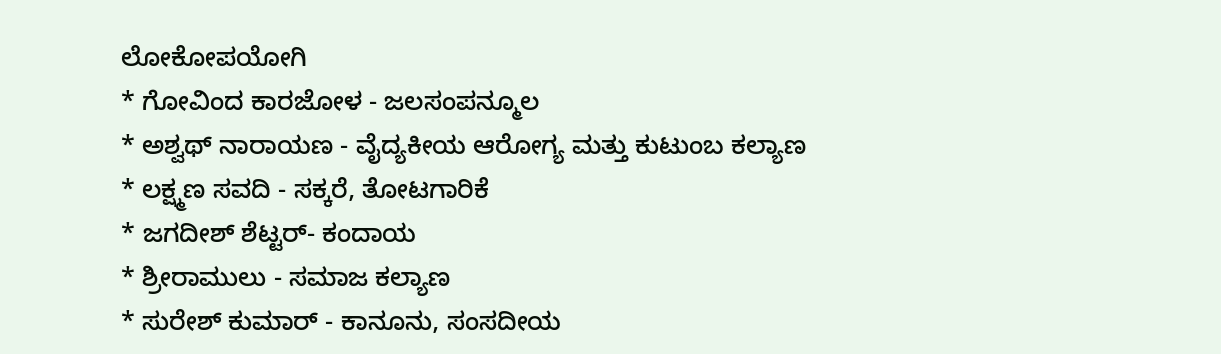ಲೋಕೋಪಯೋಗಿ
* ಗೋವಿಂದ ಕಾರಜೋಳ - ಜಲಸಂಪನ್ಮೂಲ
* ಅಶ್ವಥ್ ನಾರಾಯಣ - ವೈದ್ಯಕೀಯ ಆರೋಗ್ಯ ಮತ್ತು ಕುಟುಂಬ ಕಲ್ಯಾಣ
* ಲಕ್ಷ್ಮಣ ಸವದಿ - ಸಕ್ಕರೆ, ತೋಟಗಾರಿಕೆ
* ಜಗದೀಶ್ ಶೆಟ್ಟರ್- ಕಂದಾಯ
* ಶ್ರೀರಾಮುಲು - ಸಮಾಜ ಕಲ್ಯಾಣ
* ಸುರೇಶ್ ಕುಮಾರ್ - ಕಾನೂನು, ಸಂಸದೀಯ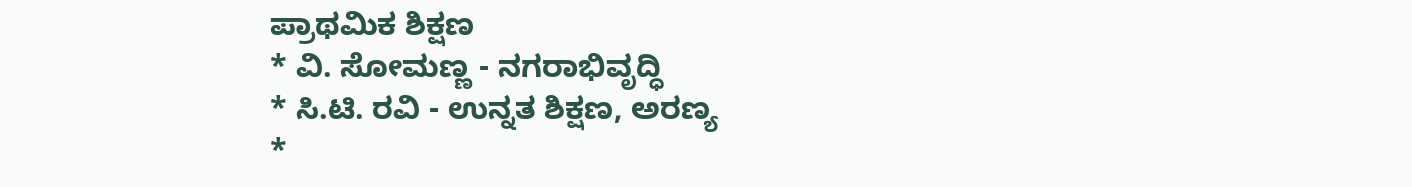ಪ್ರಾಥಮಿಕ ಶಿಕ್ಷಣ
* ವಿ. ಸೋಮಣ್ಣ - ನಗರಾಭಿವೃದ್ಧಿ
* ಸಿ.ಟಿ. ರವಿ - ಉನ್ನತ ಶಿಕ್ಷಣ, ಅರಣ್ಯ
*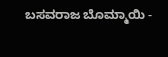ಬಸವರಾಜ ಬೊಮ್ಮಾಯಿ -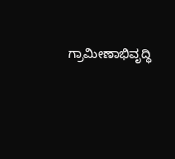ಗ್ರಾಮೀಣಾಭಿವೃದ್ಧಿ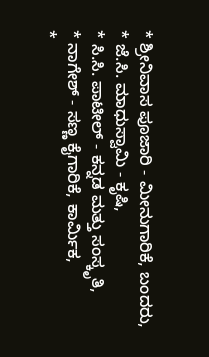* ಶ್ರೀನಿವಾಸ ಪೂಜಾರಿ - ಮೀನುಗಾರಿಕೆ, ಬಂದರು,
* ಜೆ.ಸಿ. ಮಾಧುಸ್ವಾಮಿ - ಕೃಷಿ,
* ಸಿ.ಸಿ. ಪಾಟೀಲ್ - ಕನ್ನಡ ಮತ್ತು ಸಂಸ್ಕೃತಿ,
* ನಾಗೇಶ್ - ಸಣ್ಣ ಕೈಗಾರಿಕೆ, ಕಾರ್ಮಿಕ,
*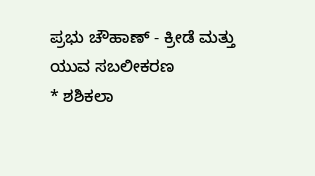ಪ್ರಭು ಚೌಹಾಣ್ - ಕ್ರೀಡೆ ಮತ್ತು ಯುವ ಸಬಲೀಕರಣ
* ಶಶಿಕಲಾ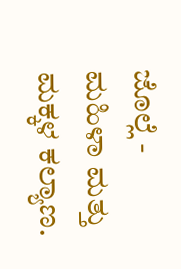ಜೊಲ್ಲೆ - ಮಹಿಳಾ ಮತ್ತು ಮಕ್ಕಳ ಕಲ್ಯಾಣ.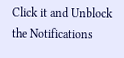Click it and Unblock the Notifications